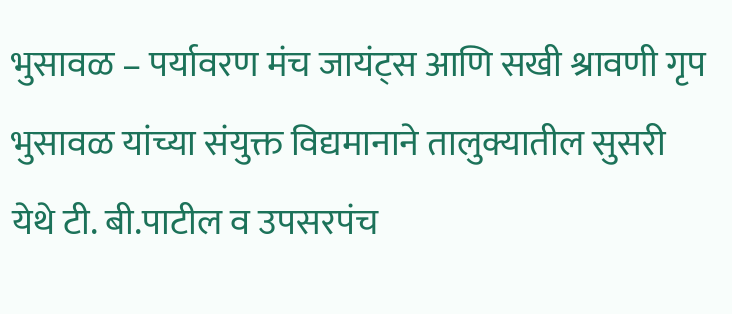भुसावळ – पर्यावरण मंच जायंट्स आणि सखी श्रावणी गृप भुसावळ यांच्या संयुक्त विद्यमानाने तालुक्यातील सुसरी येथे टी. बी.पाटील व उपसरपंच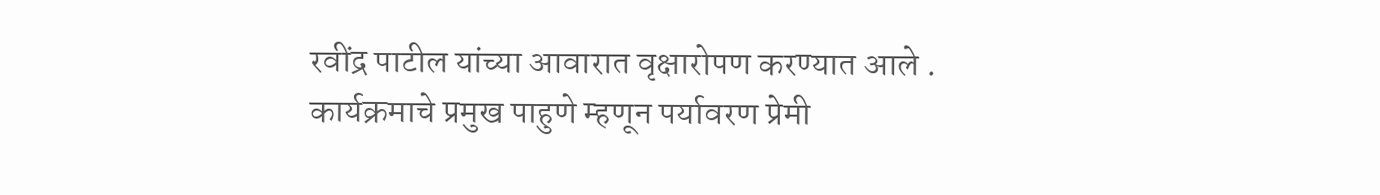रवींद्र पाटील यांच्या आवारात वृक्षारोपण करण्यात आले . कार्यक्रमाचे प्रमुख पाहुणे म्हणून पर्यावरण प्रेमी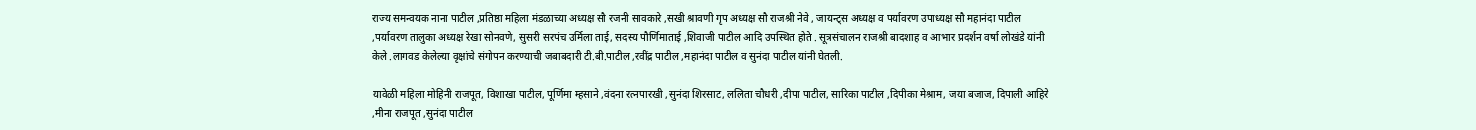राज्य समन्वयक नाना पाटील ,प्रतिष्ठा महिला मंडळाच्या अध्यक्ष सौ रजनी सावकारे ,सखी श्रावणी गृप अध्यक्ष सौ राजश्री नेवे , जायन्ट्स अध्यक्ष व पर्यावरण उपाध्यक्ष सौ महानंदा पाटील ,पर्यावरण तालुका अध्यक्ष रेखा सोनवणे, सुसरी सरपंच उर्मिला ताई, सदस्य पौर्णिमाताई ,शिवाजी पाटील आदि उपस्थित होते . सूत्रसंचालन राजश्री बादशाह व आभार प्रदर्शन वर्षा लोखंडे यांनी केले .लागवड केलेल्या वृक्षांचे संगोपन करण्याची जबाबदारी टी.बी.पाटील ,रवींद्र पाटील ,महानंदा पाटील व सुनंदा पाटील यांनी घेतली.

यावेळी महिला मोहिनी राजपूत, विशाखा पाटील, पूर्णिमा म्हसाने ,वंदना रत्नपारखी ,सुनंदा शिरसाट, ललिता चौधरी ,दीपा पाटील, सारिका पाटील ,दिपीका मेश्राम, जया बजाज, दिपाली आहिरे ,मीना राजपूत ,सुनंदा पाटील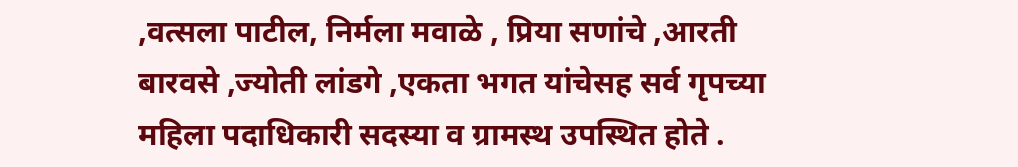,वत्सला पाटील, निर्मला मवाळे , प्रिया सणांचे ,आरती बारवसे ,ज्योती लांडगे ,एकता भगत यांचेसह सर्व गृपच्या महिला पदाधिकारी सदस्या व ग्रामस्थ उपस्थित होते .